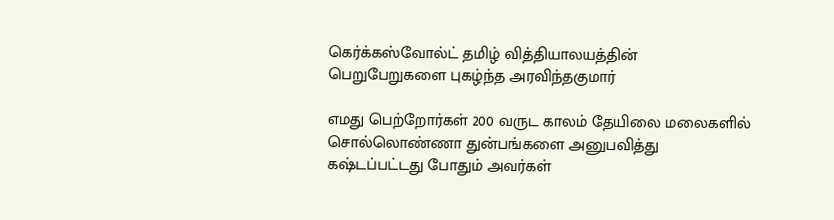கெர்க்கஸ்வோல்ட் தமிழ் வித்தியாலயத்தின் பெறுபேறுகளை புகழ்ந்த அரவிந்தகுமார்

எமது பெற்றோர்கள் 200 வருட காலம் தேயிலை மலைகளில் சொல்லொண்ணா துன்பங்களை அனுபவித்து கஷ்டப்பட்டது போதும் அவர்கள்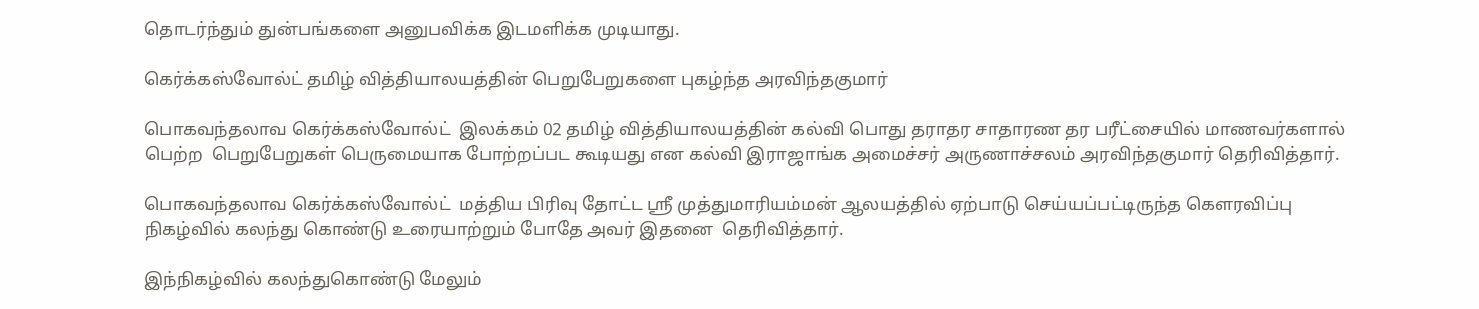தொடர்ந்தும் துன்பங்களை அனுபவிக்க இடமளிக்க முடியாது.

கெர்க்கஸ்வோல்ட் தமிழ் வித்தியாலயத்தின் பெறுபேறுகளை புகழ்ந்த அரவிந்தகுமார்

பொகவந்தலாவ கெர்க்கஸ்வோல்ட்  இலக்கம் 02 தமிழ் வித்தியாலயத்தின் கல்வி பொது தராதர சாதாரண தர பரீட்சையில் மாணவர்களால் பெற்ற  பெறுபேறுகள் பெருமையாக போற்றப்பட கூடியது என கல்வி இராஜாங்க அமைச்சர் அருணாச்சலம் அரவிந்தகுமார் தெரிவித்தார்.

பொகவந்தலாவ கெர்க்கஸ்வோல்ட்  மத்திய பிரிவு தோட்ட ஸ்ரீ முத்துமாரியம்மன் ஆலயத்தில் ஏற்பாடு செய்யப்பட்டிருந்த கௌரவிப்பு நிகழ்வில் கலந்து கொண்டு உரையாற்றும் போதே அவர் இதனை  தெரிவித்தார்.

இந்நிகழ்வில் கலந்துகொண்டு மேலும்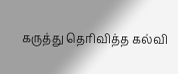கருத்து தெரிவித்த கல்வி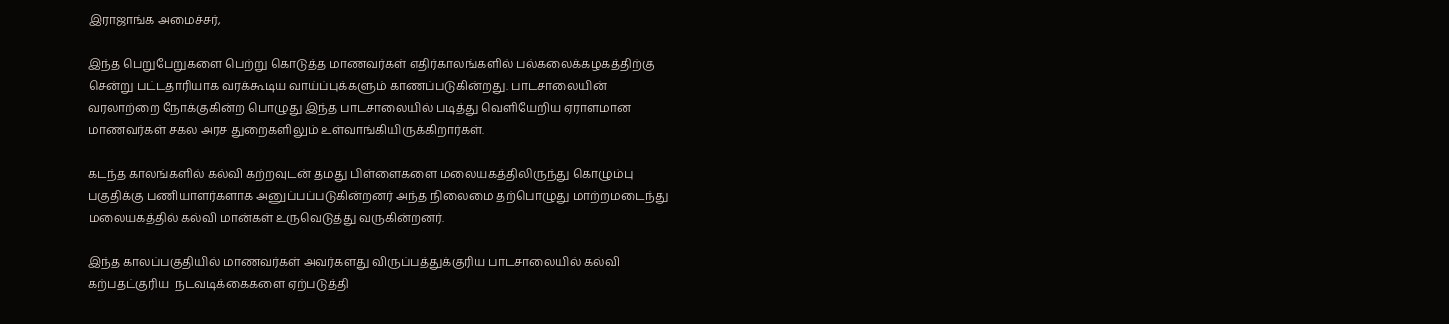இராஜாங்க அமைச்சர்,

இந்த பெறுபேறுகளை பெற்று கொடுத்த மாணவர்கள் எதிர்காலங்களில் பல்கலைக்கழகத்திற்கு சென்று பட்டதாரியாக வரக்கூடிய வாய்ப்புக்களும் காணப்படுகின்றது. பாடசாலையின் வரலாற்றை நோக்குகின்ற பொழுது இந்த பாடசாலையில் படித்து வெளியேறிய ஏராளமான மாணவர்கள் சகல அரச துறைகளிலும் உள்வாங்கியிருக்கிறார்கள்.

கடந்த காலங்களில் கல்வி கற்றவுடன் தமது பிள்ளைகளை மலையகத்திலிருந்து கொழும்பு பகுதிக்கு பணியாளர்களாக அனுப்பப்படுகின்றனர் அந்த நிலைமை தற்பொழுது மாற்றமடைந்து மலையகத்தில் கல்வி மான்கள் உருவெடுத்து வருகின்றனர்.

இந்த காலப்பகுதியில் மாணவர்கள் அவர்களது விருப்பத்துக்குரிய பாடசாலையில் கல்வி கற்பதட்குரிய  நடவடிக்கைகளை ஏற்படுத்தி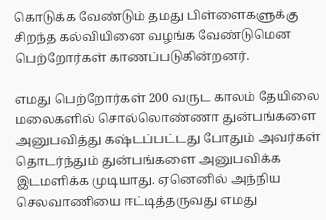கொடுக்க வேண்டும் தமது பிள்ளைகளுக்கு சிறந்த கல்வியினை வழங்க வேண்டுமென பெற்றோர்கள் காணப்படுகின்றனர்.

எமது பெற்றோர்கள் 200 வருட காலம் தேயிலை மலைகளில் சொல்லொண்ணா துன்பங்களை அனுபவித்து கஷ்டப்பட்டது போதும் அவர்கள் தொடர்ந்தும் துன்பங்களை அனுபவிக்க இடமளிக்க முடியாது. ஏனெனில் அந்நிய செலவாணியை ஈட்டித்தருவது எமது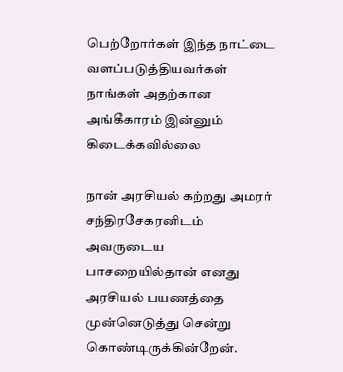பெற்றோர்கள் இந்த நாட்டை வளப்படுத்தியவர்கள் நாங்கள் அதற்கான அங்கீகாரம் இன்னும் கிடைக்கவில்லை

நான் அரசியல் கற்றது அமரர் சந்திரசேகரனிடம் அவருடைய  பாசறையில்தான் எனது அரசியல் பயணத்தை முன்னெடுத்து சென்று கொண்டிருக்கின்றேன்.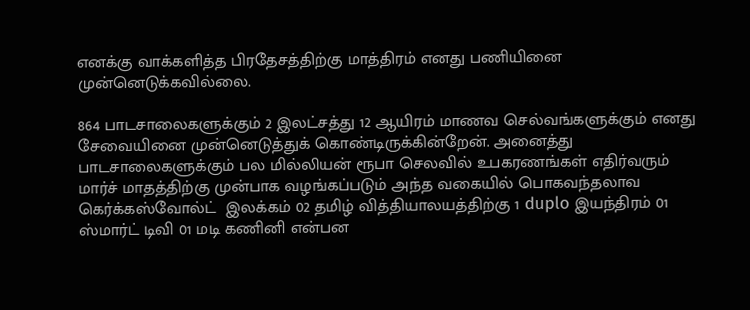எனக்கு வாக்களித்த பிரதேசத்திற்கு மாத்திரம் எனது பணியினை முன்னெடுக்கவில்லை.

864 பாடசாலைகளுக்கும் 2 இலட்சத்து 12 ஆயிரம் மாணவ செல்வங்களுக்கும் எனது சேவையினை முன்னெடுத்துக் கொண்டிருக்கின்றேன். அனைத்து பாடசாலைகளுக்கும் பல மில்லியன் ரூபா செலவில் உபகரணங்கள் எதிர்வரும் மார்ச் மாதத்திற்கு முன்பாக வழங்கப்படும் அந்த வகையில் பொகவந்தலாவ கெர்க்கஸ்வோல்ட்  இலக்கம் 02 தமிழ் வித்தியாலயத்திற்கு 1 duplo இயந்திரம் 01 ஸ்மார்ட் டிவி 01 மடி கணினி என்பன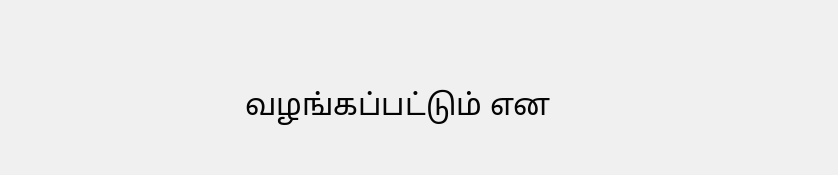வழங்கப்பட்டும் என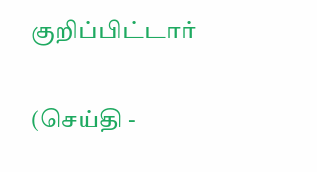குறிப்பிட்டார்

(செய்தி -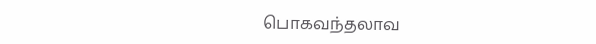பொகவந்தலாவ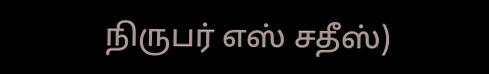நிருபர் எஸ் சதீஸ்)